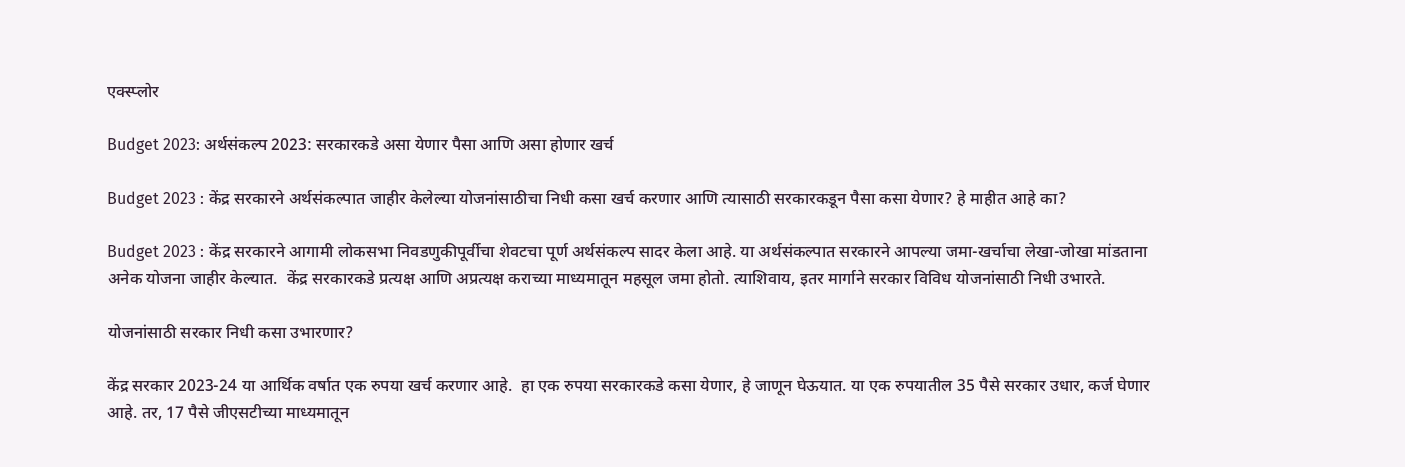एक्स्प्लोर

Budget 2023: अर्थसंकल्प 2023: सरकारकडे असा येणार पैसा आणि असा होणार खर्च

Budget 2023 : केंद्र सरकारने अर्थसंकल्पात जाहीर केलेल्या योजनांसाठीचा निधी कसा खर्च करणार आणि त्यासाठी सरकारकडून पैसा कसा येणार? हे माहीत आहे का?

Budget 2023 : केंद्र सरकारने आगामी लोकसभा निवडणुकीपूर्वीचा शेवटचा पूर्ण अर्थसंकल्प सादर केला आहे. या अर्थसंकल्पात सरकारने आपल्या जमा-खर्चाचा लेखा-जोखा मांडताना अनेक योजना जाहीर केल्यात.  केंद्र सरकारकडे प्रत्यक्ष आणि अप्रत्यक्ष कराच्या माध्यमातून महसूल जमा होतो. त्याशिवाय, इतर मार्गाने सरकार विविध योजनांसाठी निधी उभारते.

योजनांसाठी सरकार निधी कसा उभारणार?

केंद्र सरकार 2023-24 या आर्थिक वर्षात एक रुपया खर्च करणार आहे.  हा एक रुपया सरकारकडे कसा येणार, हे जाणून घेऊयात. या एक रुपयातील 35 पैसे सरकार उधार, कर्ज घेणार आहे. तर, 17 पैसे जीएसटीच्या माध्यमातून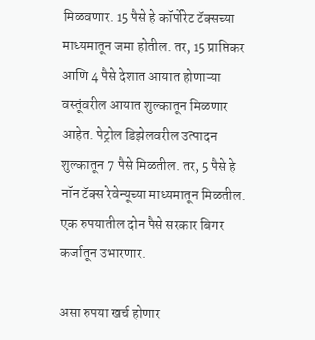मिळवणार. 15 पैसे हे कॉर्पोरेट टॅक्सच्या माध्यमातून जमा होतील. तर, 15 प्राप्तिकर आणि 4 पैसे देशात आयात होणाऱ्या वस्तूंवरील आयात शुल्कातून मिळणार आहेत. पेट्रोल डिझेलवरील उत्पादन शुल्कातून 7 पैसे मिळतील. तर, 5 पैसे हे नॉन टॅक्स रेवेन्यूच्या माध्यमातून मिळतील. एक रुपयातील दोन पैसे सरकार बिगर कर्जातून उभारणार.

असा रुपया खर्च होणार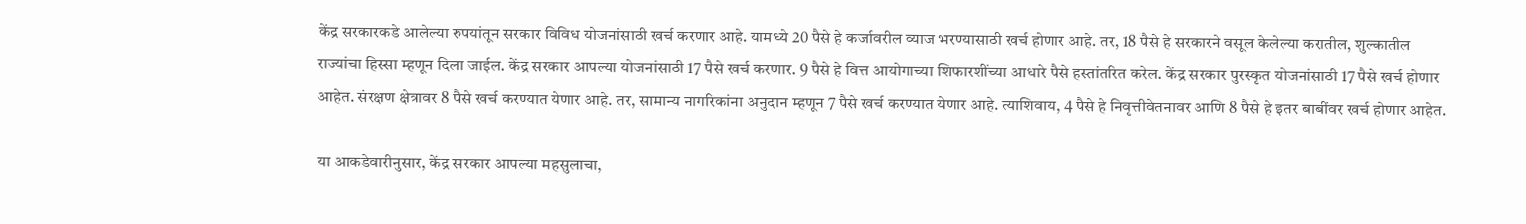केंद्र सरकारकडे आलेल्या रुपयांतून सरकार विविध योजनांसाठी खर्च करणार आहे. यामध्ये 20 पैसे हे कर्जावरील व्याज भरण्यासाठी खर्च होणार आहे. तर, 18 पैसे हे सरकारने वसूल केलेल्या करातील, शुल्कातील राज्यांचा हिस्सा म्हणून दिला जाईल. केंद्र सरकार आपल्या योजनांसाठी 17 पैसे खर्च करणार. 9 पैसे हे वित्त आयोगाच्या शिफारशींच्या आधारे पैसे हस्तांतरित करेल. केंद्र सरकार पुरस्कृत योजनांसाठी 17 पैसे खर्च होणार आहेत. संरक्षण क्षेत्रावर 8 पैसे खर्च करण्यात येणार आहे. तर, सामान्य नागरिकांना अनुदान म्हणून 7 पैसे खर्च करण्यात येणार आहे. त्याशिवाय, 4 पैसे हे निवृत्तीवेतनावर आणि 8 पैसे हे इतर बाबींवर खर्च होणार आहेत.

या आकडेवारीनुसार, केंद्र सरकार आपल्या महसुलाचा,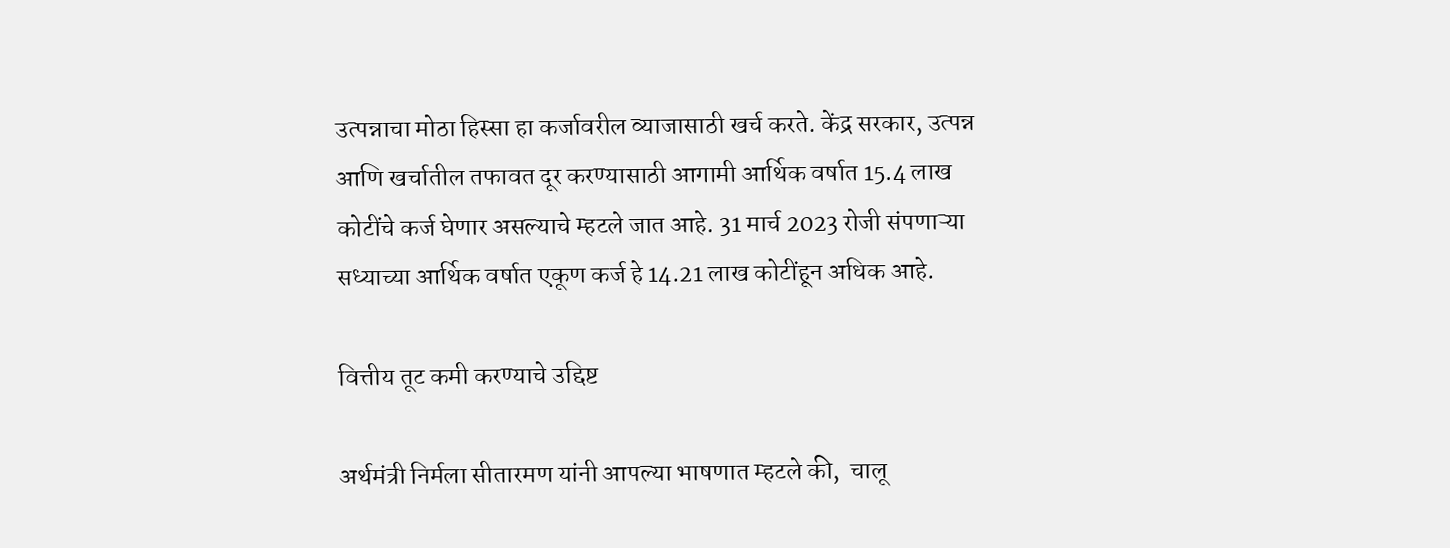उत्पन्नाचा मोठा हिस्सा हा कर्जावरील व्याजासाठी खर्च करते. केंद्र सरकार, उत्पन्न आणि खर्चातील तफावत दूर करण्यासाठी आगामी आर्थिक वर्षात 15.4 लाख कोटींचे कर्ज घेणार असल्याचे म्हटले जात आहे. 31 मार्च 2023 रोजी संपणाऱ्या सध्याच्या आर्थिक वर्षात एकूण कर्ज हे 14.21 लाख कोटींहून अधिक आहे.

वित्तीय तूट कमी करण्याचे उद्दिष्ट

अर्थमंत्री निर्मला सीतारमण यांनी आपल्या भाषणात म्हटले की,  चालू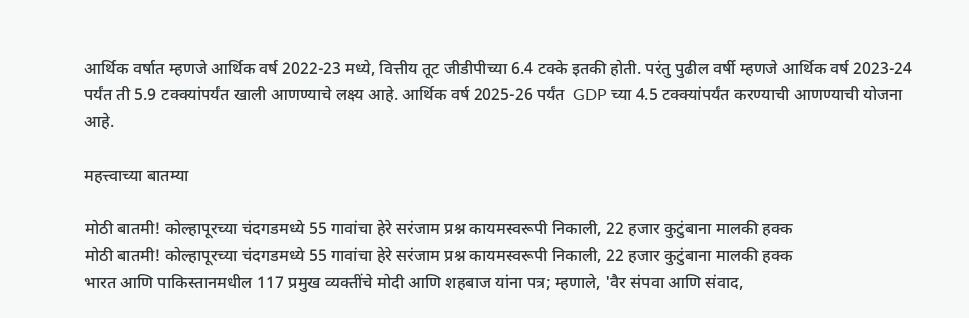आर्थिक वर्षात म्हणजे आर्थिक वर्ष 2022-23 मध्ये, वित्तीय तूट जीडीपीच्या 6.4 टक्के इतकी होती. परंतु पुढील वर्षी म्हणजे आर्थिक वर्ष 2023-24 पर्यंत ती 5.9 टक्क्यांपर्यंत खाली आणण्याचे लक्ष्य आहे. आर्थिक वर्ष 2025-26 पर्यंत  GDP च्या 4.5 टक्क्यांपर्यंत करण्याची आणण्याची योजना आहे.

महत्त्वाच्या बातम्या

मोठी बातमी! कोल्हापूरच्या चंदगडमध्ये 55 गावांचा हेरे सरंजाम प्रश्न कायमस्वरूपी निकाली, 22 हजार कुटुंबाना मालकी हक्क
मोठी बातमी! कोल्हापूरच्या चंदगडमध्ये 55 गावांचा हेरे सरंजाम प्रश्न कायमस्वरूपी निकाली, 22 हजार कुटुंबाना मालकी हक्क
भारत आणि पाकिस्तानमधील 117 प्रमुख व्यक्तींचे मोदी आणि शहबाज यांना पत्र; म्हणाले, 'वैर संपवा आणि संवाद,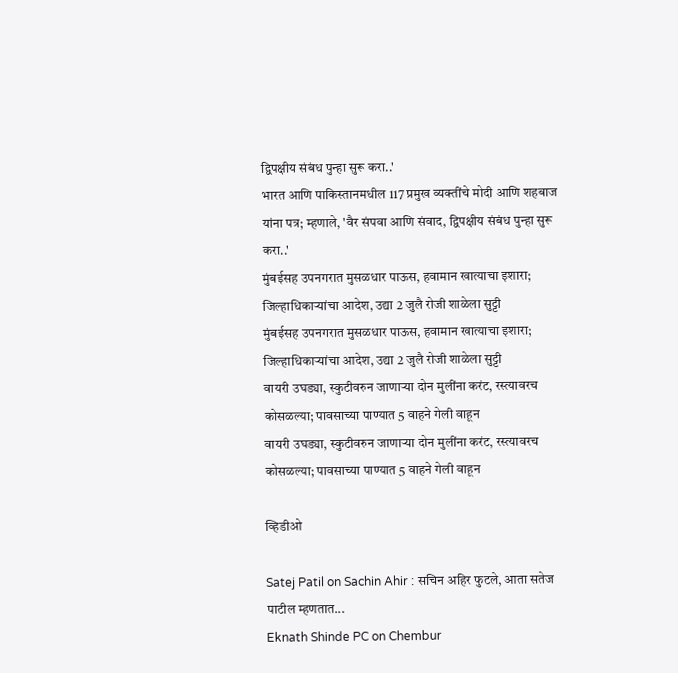द्विपक्षीय संबंध पुन्हा सुरू करा..'
भारत आणि पाकिस्तानमधील 117 प्रमुख व्यक्तींचे मोदी आणि शहबाज यांना पत्र; म्हणाले, 'वैर संपवा आणि संवाद, द्विपक्षीय संबंध पुन्हा सुरू करा..'
मुंबईसह उपनगरात मुसळधार पाऊस, हवामान खात्याचा इशारा; जिल्हाधिकाऱ्यांचा आदेश, उद्या 2 जुलै रोजी शाळेला सुट्टी
मुंबईसह उपनगरात मुसळधार पाऊस, हवामान खात्याचा इशारा; जिल्हाधिकाऱ्यांचा आदेश, उद्या 2 जुलै रोजी शाळेला सुट्टी
वायरी उघड्या, स्कुटीवरुन जाणाऱ्या दोन मुलींना करंट, रस्त्यावरच कोसळल्या; पावसाच्या पाण्यात 5 वाहने गेली वाहून
वायरी उघड्या, स्कुटीवरुन जाणाऱ्या दोन मुलींना करंट, रस्त्यावरच कोसळल्या; पावसाच्या पाण्यात 5 वाहने गेली वाहून

व्हिडीओ

Satej Patil on Sachin Ahir : सचिन अहिर फुटले, आता सतेज पाटील म्हणतात...
Eknath Shinde PC on Chembur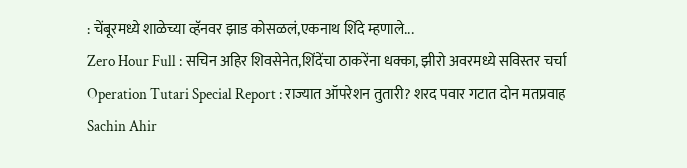: चेंबूरमध्ये शाळेच्या व्हॅनवर झाड कोसळलं,एकनाथ शिंदे म्हणाले...
Zero Hour Full : सचिन अहिर शिवसेनेत,शिंदेंचा ठाकरेंना धक्का, झीरो अवरमध्ये सविस्तर चर्चा
Operation Tutari Special Report : राज्यात ऑपरेशन तुतारी? शरद पवार गटात दोन मतप्रवाह
Sachin Ahir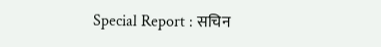Special Report : सचिन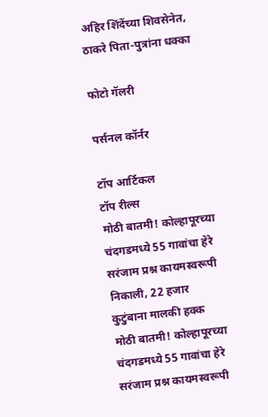अहिर शिंदेंच्या शिवसेनेत, ठाकरे पिता-पुत्रांना धक्का

फोटो गॅलरी

पर्सनल कॉर्नर

टॉप आर्टिकल
टॉप रील्स
मोठी बातमी! कोल्हापूरच्या चंदगडमध्ये 55 गावांचा हेरे सरंजाम प्रश्न कायमस्वरूपी निकाली, 22 हजार कुटुंबाना मालकी हक्क
मोठी बातमी! कोल्हापूरच्या चंदगडमध्ये 55 गावांचा हेरे सरंजाम प्रश्न कायमस्वरूपी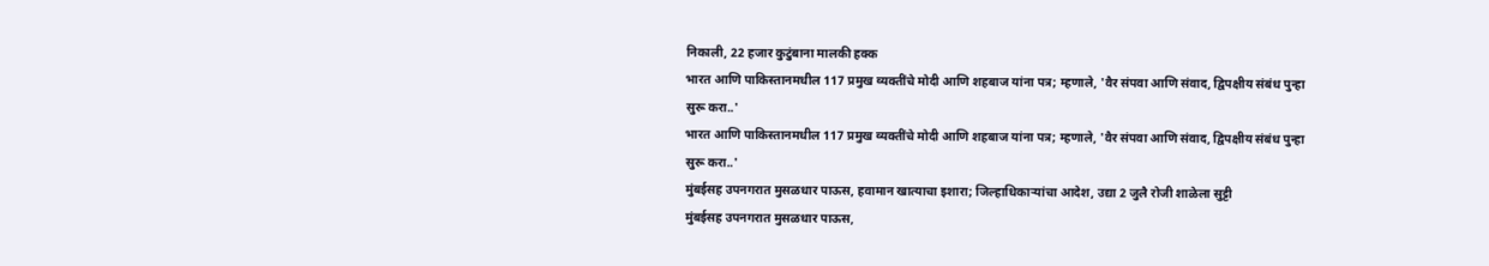निकाली, 22 हजार कुटुंबाना मालकी हक्क
भारत आणि पाकिस्तानमधील 117 प्रमुख व्यक्तींचे मोदी आणि शहबाज यांना पत्र; म्हणाले, 'वैर संपवा आणि संवाद, द्विपक्षीय संबंध पुन्हा सुरू करा..'
भारत आणि पाकिस्तानमधील 117 प्रमुख व्यक्तींचे मोदी आणि शहबाज यांना पत्र; म्हणाले, 'वैर संपवा आणि संवाद, द्विपक्षीय संबंध पुन्हा सुरू करा..'
मुंबईसह उपनगरात मुसळधार पाऊस, हवामान खात्याचा इशारा; जिल्हाधिकाऱ्यांचा आदेश, उद्या 2 जुलै रोजी शाळेला सुट्टी
मुंबईसह उपनगरात मुसळधार पाऊस,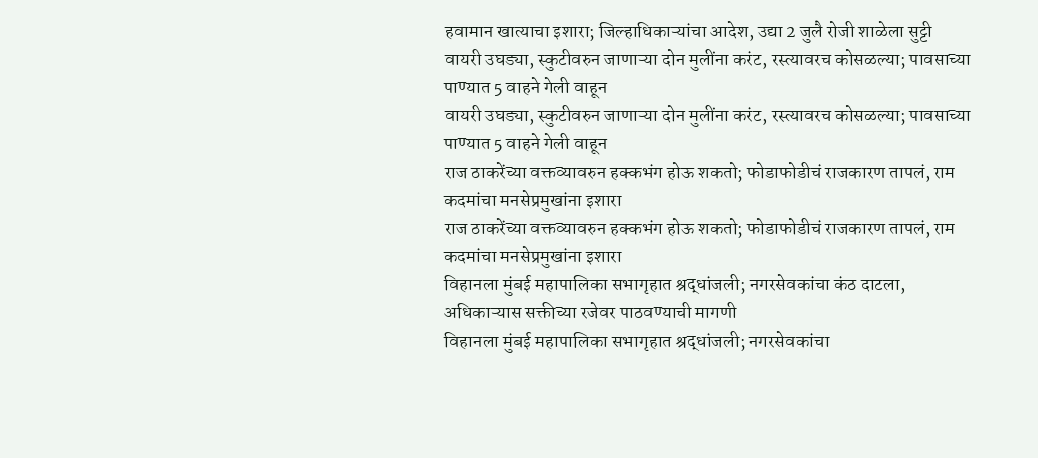हवामान खात्याचा इशारा; जिल्हाधिकाऱ्यांचा आदेश, उद्या 2 जुलै रोजी शाळेला सुट्टी
वायरी उघड्या, स्कुटीवरुन जाणाऱ्या दोन मुलींना करंट, रस्त्यावरच कोसळल्या; पावसाच्या पाण्यात 5 वाहने गेली वाहून
वायरी उघड्या, स्कुटीवरुन जाणाऱ्या दोन मुलींना करंट, रस्त्यावरच कोसळल्या; पावसाच्या पाण्यात 5 वाहने गेली वाहून
राज ठाकरेंच्या वक्तव्यावरुन हक्कभंग होऊ शकतो; फोडाफोडीचं राजकारण तापलं, राम कदमांचा मनसेप्रमुखांना इशारा
राज ठाकरेंच्या वक्तव्यावरुन हक्कभंग होऊ शकतो; फोडाफोडीचं राजकारण तापलं, राम कदमांचा मनसेप्रमुखांना इशारा
विहानला मुंबई महापालिका सभागृहात श्रद्धांजली; नगरसेवकांचा कंठ दाटला, अधिकाऱ्यास सक्तीच्या रजेवर पाठवण्याची मागणी
विहानला मुंबई महापालिका सभागृहात श्रद्धांजली; नगरसेवकांचा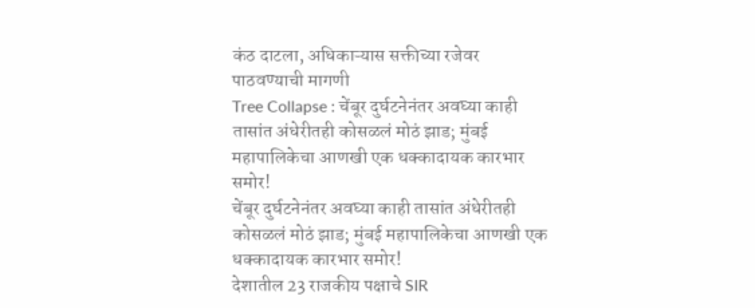कंठ दाटला, अधिकाऱ्यास सक्तीच्या रजेवर पाठवण्याची मागणी
Tree Collapse : चेंबूर दुर्घटनेनंतर अवघ्या काही तासांत अंधेरीतही कोसळलं मोठं झाड; मुंबई महापालिकेचा आणखी एक धक्कादायक कारभार समोर!
चेंबूर दुर्घटनेनंतर अवघ्या काही तासांत अंधेरीतही कोसळलं मोठं झाड; मुंबई महापालिकेचा आणखी एक धक्कादायक कारभार समोर!
देशातील 23 राजकीय पक्षाचे SIR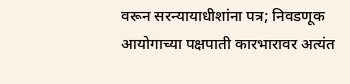वरून सरन्यायाधीशांना पत्र; निवडणूक आयोगाच्या पक्षपाती कारभारावर अत्यंत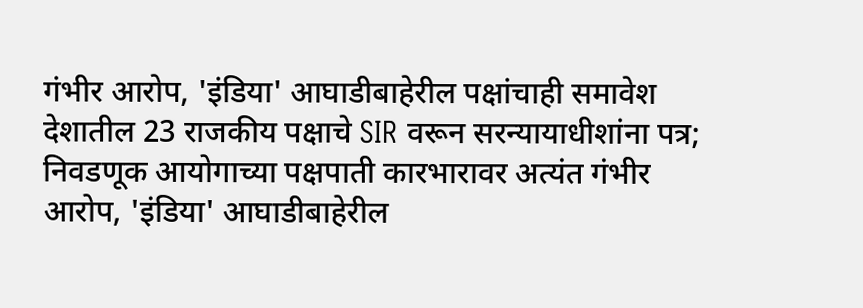गंभीर आरोप, 'इंडिया' आघाडीबाहेरील पक्षांचाही समावेश
देशातील 23 राजकीय पक्षाचे SIR वरून सरन्यायाधीशांना पत्र; निवडणूक आयोगाच्या पक्षपाती कारभारावर अत्यंत गंभीर आरोप, 'इंडिया' आघाडीबाहेरील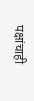पक्षांचाही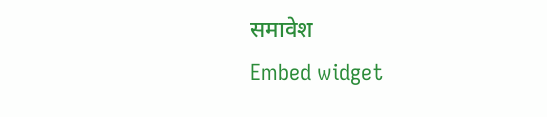समावेश
Embed widget